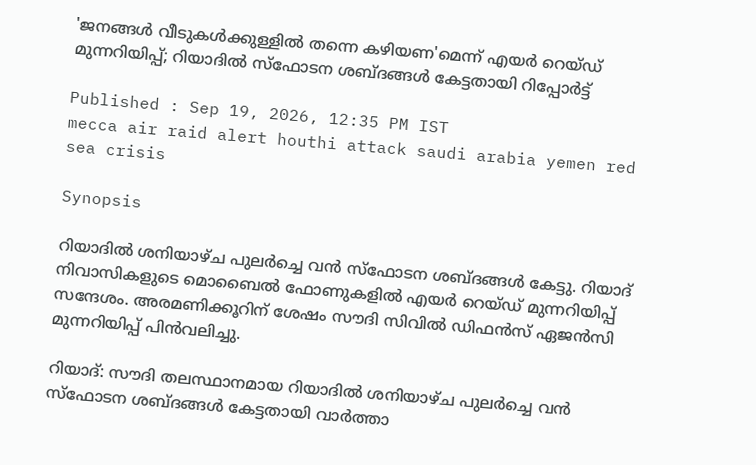'ജനങ്ങൾ വീടുകൾക്കുള്ളിൽ തന്നെ കഴിയണ'മെന്ന് എയർ റെയ്ഡ് മുന്നറിയിപ്പ്; റിയാദിൽ സ്ഫോടന ശബ്ദങ്ങൾ കേട്ടതായി റിപ്പോ‍ർട്ട്

Published : Sep 19, 2026, 12:35 PM IST
mecca air raid alert houthi attack saudi arabia yemen red sea crisis

Synopsis

റിയാദിൽ ശനിയാഴ്ച പുലർച്ചെ വൻ സ്ഫോടന ശബ്ദങ്ങൾ കേട്ടു. റിയാദ് നിവാസികളുടെ മൊബൈൽ ഫോണുകളിൽ എയർ റെയ്ഡ് മുന്നറിയിപ്പ് സന്ദേശം. അരമണിക്കൂറിന് ശേഷം സൗദി സിവിൽ ഡിഫൻസ് ഏജൻസി മുന്നറിയിപ്പ് പിൻവലിച്ചു.

റിയാദ്: സൗദി തലസ്ഥാനമായ റിയാദിൽ ശനിയാഴ്ച പുലർച്ചെ വൻ സ്ഫോടന ശബ്ദങ്ങൾ കേട്ടതായി വാർത്താ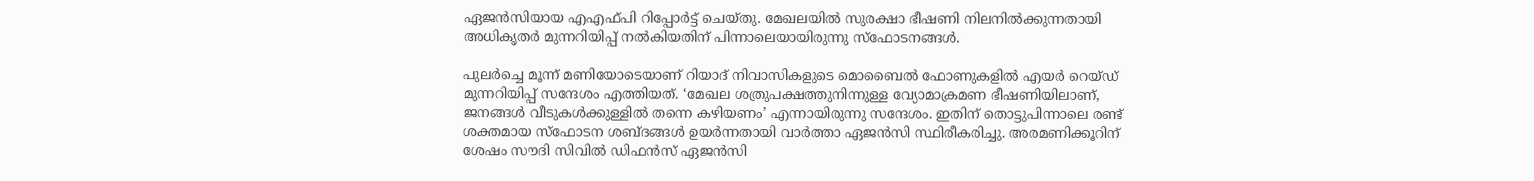ഏജൻസിയായ എഎഫ്പി റിപ്പോർട്ട് ചെയ്തു. മേഖലയിൽ സുരക്ഷാ ഭീഷണി നിലനിൽക്കുന്നതായി അധികൃതർ മുന്നറിയിപ്പ് നൽകിയതിന് പിന്നാലെയായിരുന്നു സ്ഫോടനങ്ങൾ.

പുലർച്ചെ മൂന്ന് മണിയോടെയാണ് റിയാദ് നിവാസികളുടെ മൊബൈൽ ഫോണുകളിൽ എയർ റെയ്ഡ് മുന്നറിയിപ്പ് സന്ദേശം എത്തിയത്. ‘മേഖല ശത്രുപക്ഷത്തുനിന്നുള്ള വ്യോമാക്രമണ ഭീഷണിയിലാണ്, ജനങ്ങൾ വീടുകൾക്കുള്ളിൽ തന്നെ കഴിയണം’ എന്നായിരുന്നു സന്ദേശം. ഇതിന് തൊട്ടുപിന്നാലെ രണ്ട് ശക്തമായ സ്ഫോടന ശബ്ദങ്ങൾ ഉയർന്നതായി വാർത്താ ഏജൻസി സ്ഥിരീകരിച്ചു. അരമണിക്കൂറിന് ശേഷം സൗദി സിവിൽ ഡിഫൻസ് ഏജൻസി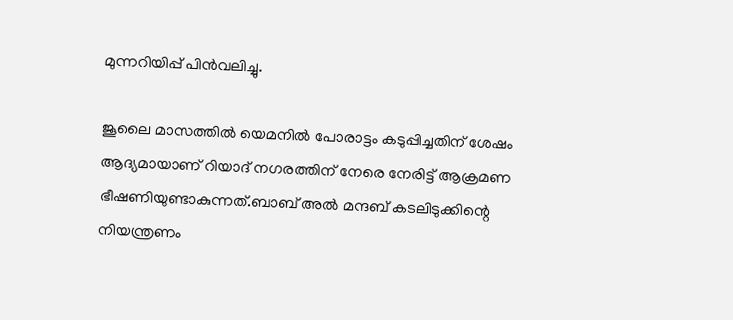മുന്നറിയിപ്പ് പിൻവലിച്ചു.

ജൂലൈ മാസത്തിൽ യെമനിൽ പോരാട്ടം കടുപ്പിച്ചതിന് ശേഷം ആദ്യമായാണ് റിയാദ് നഗരത്തിന് നേരെ നേരിട്ട് ആക്രമണ ഭീഷണിയുണ്ടാകുന്നത്.ബാബ് അൽ മന്ദബ് കടലിടുക്കിന്റെ നിയന്ത്രണം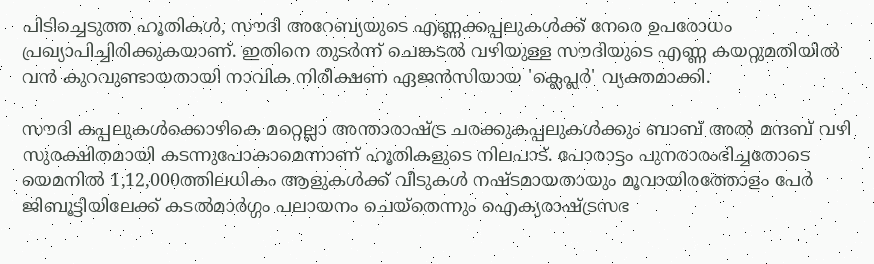പിടിച്ചെടുത്ത ഹൂതികൾ, സൗദി അറേബ്യയുടെ എണ്ണക്കപ്പലുകൾക്ക് നേരെ ഉപരോധം പ്രഖ്യാപിച്ചിരിക്കുകയാണ്. ഇതിനെ തുടർന്ന് ചെങ്കടൽ വഴിയുള്ള സൗദിയുടെ എണ്ണ കയറ്റുമതിയിൽ വൻ കുറവുണ്ടായതായി നാവിക നിരീക്ഷണ ഏജൻസിയായ 'ക്ലെപ്ലർ' വ്യക്തമാക്കി.

സൗദി കപ്പലുകൾക്കൊഴികെ മറ്റെല്ലാ അന്താരാഷ്ട്ര ചരക്കുകപ്പലുകൾക്കും ബാബ് അൽ മന്ദബ് വഴി സുരക്ഷിതമായി കടന്നുപോകാമെന്നാണ് ഹൂതികളുടെ നിലപാട്. പോരാട്ടം പുനരാരംഭിച്ചതോടെ യെമനിൽ 1,12,000ത്തിലധികം ആളുകൾക്ക് വീടുകൾ നഷ്ടമായതായും മൂവായിരത്തോളം പേർ ജിബൂട്ടിയിലേക്ക് കടൽമാർഗ്ഗം പലായനം ചെയ്തെന്നും ഐക്യരാഷ്ട്രസഭ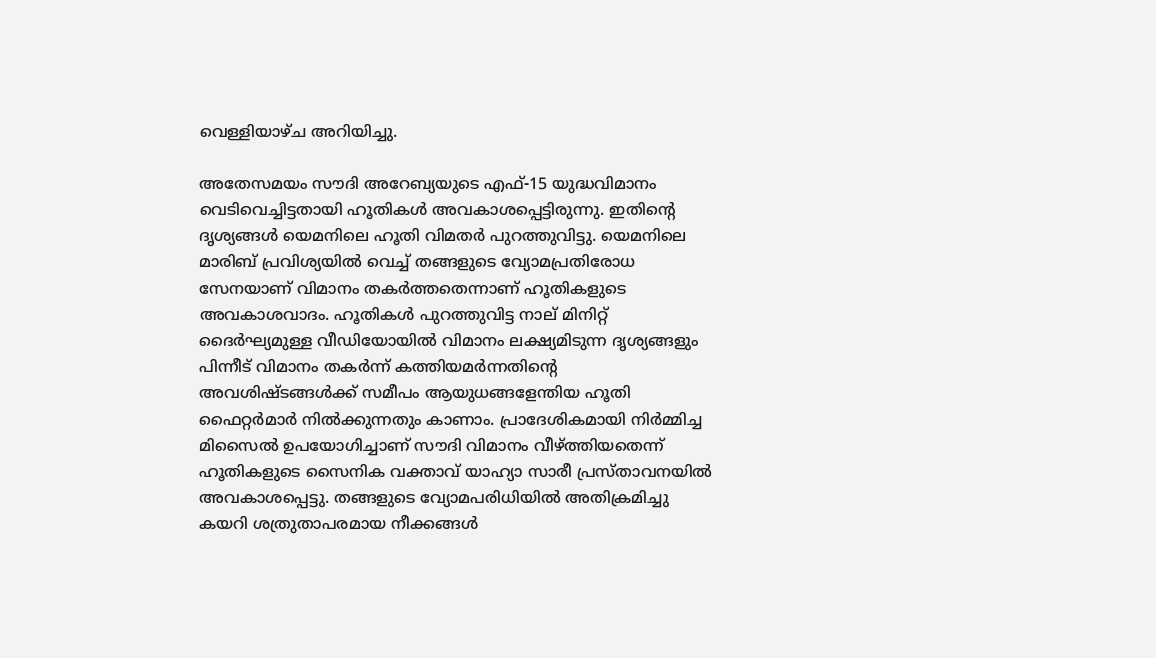വെള്ളിയാഴ്ച അറിയിച്ചു.

അതേസമയം സൗദി അറേബ്യയുടെ എഫ്-15 യുദ്ധവിമാനം വെടിവെച്ചിട്ടതായി ഹൂതികൾ അവകാശപ്പെട്ടിരുന്നു. ഇതിന്‍റെ ദൃശ്യങ്ങൾ യെമനിലെ ഹൂതി വിമതർ പുറത്തുവിട്ടു. യെമനിലെ മാരിബ് പ്രവിശ്യയിൽ വെച്ച് തങ്ങളുടെ വ്യോമപ്രതിരോധ സേനയാണ് വിമാനം തകർത്തതെന്നാണ് ഹൂതികളുടെ അവകാശവാദം. ഹൂതികൾ പുറത്തുവിട്ട നാല് മിനിറ്റ് ദൈർഘ്യമുള്ള വീഡിയോയിൽ വിമാനം ലക്ഷ്യമിടുന്ന ദൃശ്യങ്ങളും പിന്നീട് വിമാനം തകർന്ന് കത്തിയമർന്നതിന്റെ അവശിഷ്ടങ്ങൾക്ക് സമീപം ആയുധങ്ങളേന്തിയ ഹൂതി ഫൈറ്റർമാർ നിൽക്കുന്നതും കാണാം. പ്രാദേശികമായി നിർമ്മിച്ച മിസൈൽ ഉപയോഗിച്ചാണ് സൗദി വിമാനം വീഴ്ത്തിയതെന്ന് ഹൂതികളുടെ സൈനിക വക്താവ് യാഹ്യാ സാരീ പ്രസ്താവനയിൽ അവകാശപ്പെട്ടു. തങ്ങളുടെ വ്യോമപരിധിയിൽ അതിക്രമിച്ചു കയറി ശത്രുതാപരമായ നീക്കങ്ങൾ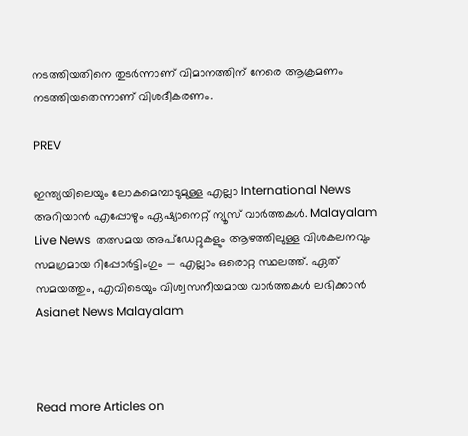നടത്തിയതിനെ തുടർന്നാണ് വിമാനത്തിന് നേരെ ആക്രമണം നടത്തിയതെന്നാണ് വിശദീകരണം.

PREV

ഇന്ത്യയിലെയും ലോകമെമ്പാടുമുള്ള എല്ലാ International News അറിയാൻ എപ്പോഴും ഏഷ്യാനെറ്റ് ന്യൂസ് വാർത്തകൾ. Malayalam Live News  തത്സമയ അപ്‌ഡേറ്റുകളും ആഴത്തിലുള്ള വിശകലനവും സമഗ്രമായ റിപ്പോർട്ടിംഗും — എല്ലാം ഒരൊറ്റ സ്ഥലത്ത്. ഏത് സമയത്തും, എവിടെയും വിശ്വസനീയമായ വാർത്തകൾ ലഭിക്കാൻ Asianet News Malayalam



Read more Articles on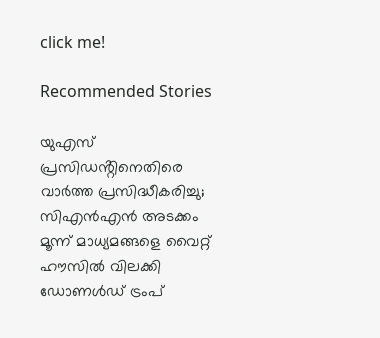click me!

Recommended Stories

യുഎസ് പ്രസിഡൻ്റിനെതിരെ വാർത്ത പ്രസിദ്ധീകരിച്ചു; സിഎൻഎൻ അടക്കം മൂന്ന് മാധ്യമങ്ങളെ വൈറ്റ് ഹൗസിൽ വിലക്കി ഡോണൾഡ് ട്രംപ്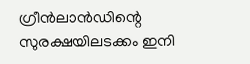ഗ്രീൻലാൻഡിന്റെ സുരക്ഷയിലടക്കം ഇനി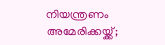നിയന്ത്രണം അമേരിക്കയ്ക്ക്;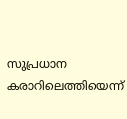സുപ്രധാന കരാറിലെത്തിയെന്ന്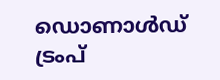ഡൊണാൾഡ് ട്രംപ്